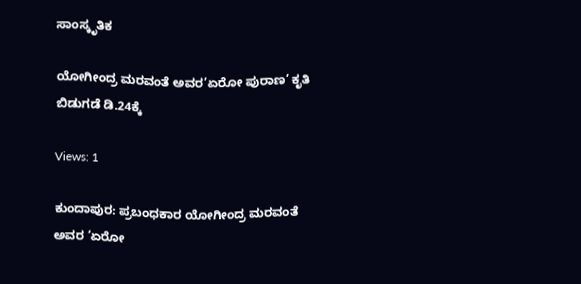ಸಾಂಸ್ಕೃತಿಕ

ಯೋಗೀಂದ್ರ ಮರವಂತೆ ಅವರ’ಏರೋ ಪುರಾಣ’ ಕೃತಿ ಬಿಡುಗಡೆ ಡಿ.24ಕ್ಕೆ

Views: 1

ಕುಂದಾಪುರ: ಪ್ರಬಂಧಕಾರ ಯೋಗೀಂದ್ರ ಮರವಂತೆ ಅವರ ‘ಏರೋ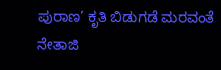ಪುರಾಣ’ ಕೃತಿ ಬಿಡುಗಡೆ ಮರವಂತೆ ನೇತಾಜಿ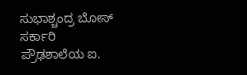ಸುಭಾಶ್ಚಂದ್ರ ಬೋಸ್ ಸರ್ಕಾರಿ ಪ್ರೌಢಶಾಲೆಯ ಐ.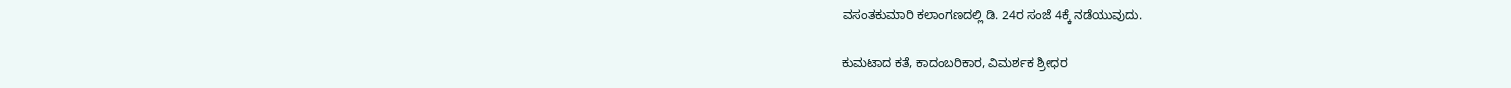ವಸಂತಕುಮಾರಿ ಕಲಾಂಗಣದಲ್ಲಿ ಡಿ. 24ರ ಸಂಜೆ 4ಕ್ಕೆ ನಡೆಯುವುದು.

ಕುಮಟಾದ ಕತೆ, ಕಾದಂಬರಿಕಾರ, ವಿಮರ್ಶಕ ಶ್ರೀಧರ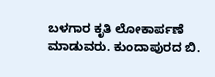ಬಳಗಾರ ಕೃತಿ ಲೋಕಾರ್ಪಣೆ ಮಾಡುವರು. ಕುಂದಾಪುರದ ಬಿ.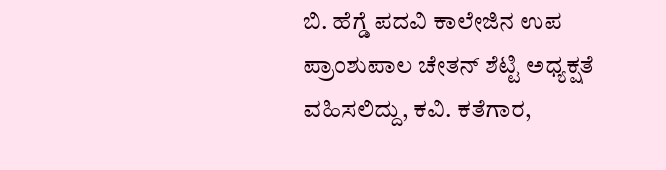ಬಿ. ಹೆಗ್ಡೆ ಪದವಿ ಕಾಲೇಜಿನ ಉಪ ಪ್ರಾಂಶುಪಾಲ ಚೇತನ್ ಶೆಟ್ಟಿ ಅಧ್ಯಕ್ಷತೆ ವಹಿಸಲಿದ್ದು, ಕವಿ. ಕತೆಗಾರ,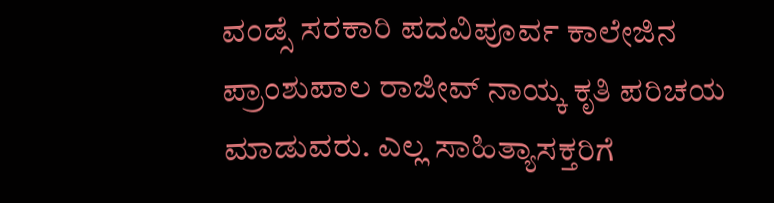ವಂಡ್ಸೆ ಸರಕಾರಿ ಪದವಿಪೂರ್ವ ಕಾಲೇಜಿನ ಪ್ರಾಂಶುಪಾಲ ರಾಜೀವ್ ನಾಯ್ಕ ಕೃತಿ ಪರಿಚಯ ಮಾಡುವರು. ಎಲ್ಲ ಸಾಹಿತ್ಯಾಸಕ್ತರಿಗೆ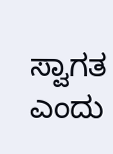ಸ್ವಾಗತ ಎಂದು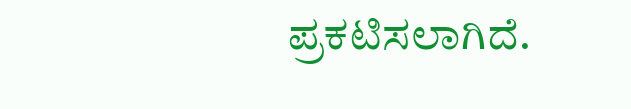ಪ್ರಕಟಿಸಲಾಗಿದೆ.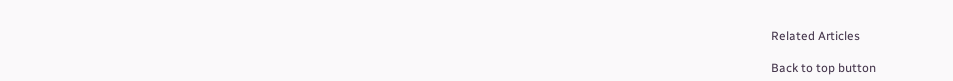Related Articles

Back to top button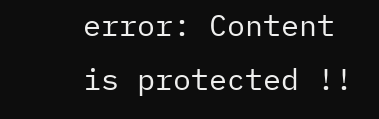error: Content is protected !!